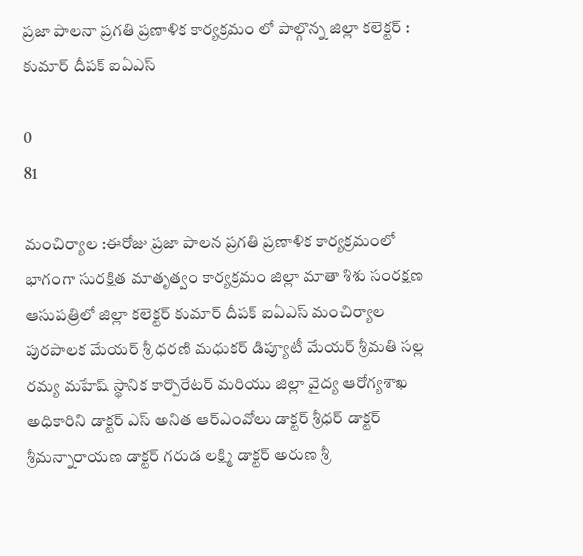ప్రజా పాలనా ప్రగతి ప్రణాళిక కార్యక్రమం లో పాల్గొన్న జిల్లా కలెక్టర్ : కుమార్ దీపక్ ఐఏఎస్

0
81

మంచిర్యాల :ఈరోజు ప్రజా పాలన ప్రగతి ప్రణాళిక కార్యక్రమంలో భాగంగా సురక్షిత మాతృత్వం కార్యక్రమం జిల్లా మాతా శిశు సంరక్షణ ఆసుపత్రిలో జిల్లా కలెక్టర్ కుమార్ దీపక్ ఐఏఎస్ మంచిర్యాల పురపాలక మేయర్ శ్రీ ధరణి మధుకర్ డిప్యూటీ మేయర్ శ్రీమతి సల్ల రమ్య మహేష్ స్థానిక కార్పొరేటర్ మరియు జిల్లా వైద్య ఆరోగ్యశాఖ అధికారిని డాక్టర్ ఎస్ అనిత ఆర్ఎంవోలు డాక్టర్ శ్రీధర్ డాక్టర్ శ్రీమన్నారాయణ డాక్టర్ గరుడ లక్ష్మి డాక్టర్ అరుణ శ్రీ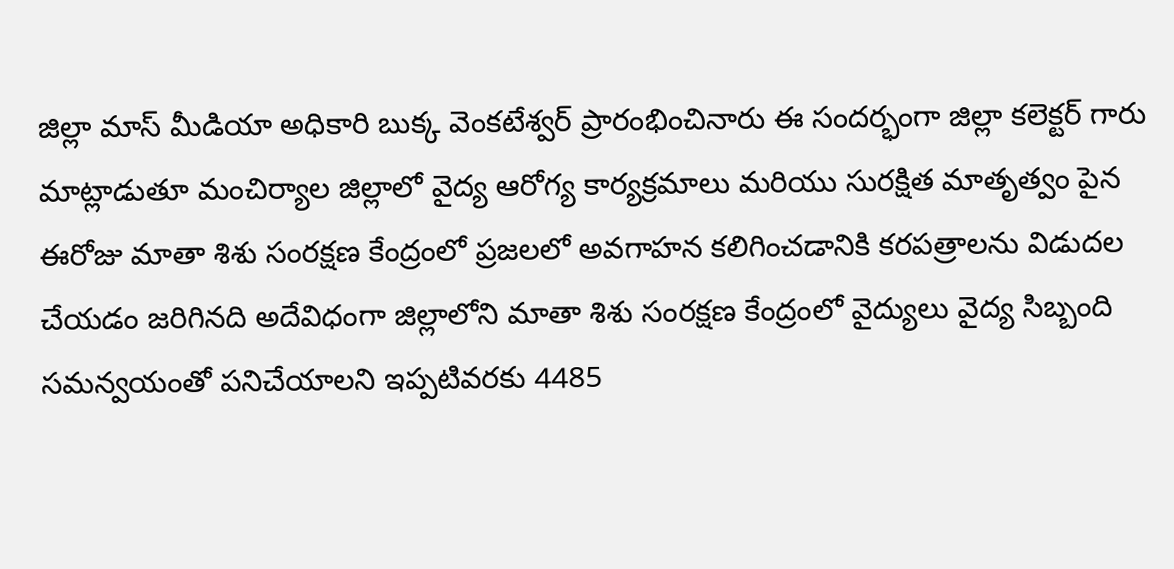జిల్లా మాస్ మీడియా అధికారి బుక్క వెంకటేశ్వర్ ప్రారంభించినారు ఈ సందర్భంగా జిల్లా కలెక్టర్ గారు మాట్లాడుతూ మంచిర్యాల జిల్లాలో వైద్య ఆరోగ్య కార్యక్రమాలు మరియు సురక్షిత మాతృత్వం పైన ఈరోజు మాతా శిశు సంరక్షణ కేంద్రంలో ప్రజలలో అవగాహన కలిగించడానికి కరపత్రాలను విడుదల చేయడం జరిగినది అదేవిధంగా జిల్లాలోని మాతా శిశు సంరక్షణ కేంద్రంలో వైద్యులు వైద్య సిబ్బంది సమన్వయంతో పనిచేయాలని ఇప్పటివరకు 4485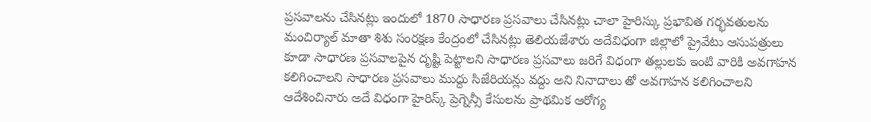ప్రసవాలను చేసినట్లు ఇందులో 1870 సాధారణ ప్రసవాలు చేసినట్లు చాలా హైరిస్కు ప్రభావిత గర్భవతులను మంచిర్యాల్ మాతా శిశు సంరక్షణ కేంద్రంలో చేసినట్లు తెలియజేశారు అదేవిధంగా జిల్లాలో ప్రైవేటు ఆసుపత్రులు కూడా సాధారణ ప్రసవాలపైన దృష్టి పెట్టాలని సాధారణ ప్రసవాలు జరిగే విధంగా తల్లులకు ఇంటి వారికి అవగాహన కలిగించాలని సాధారణ ప్రసవాలు ముద్దు సిజేరియన్లు వద్దు అని నినాదాలు తో అవగాహన కలిగించాలని ఆదేశించినారు అదే విధంగా హైరిస్క్ ప్రెగ్నెన్సీ కేసులను ప్రాథమిక ఆరోగ్య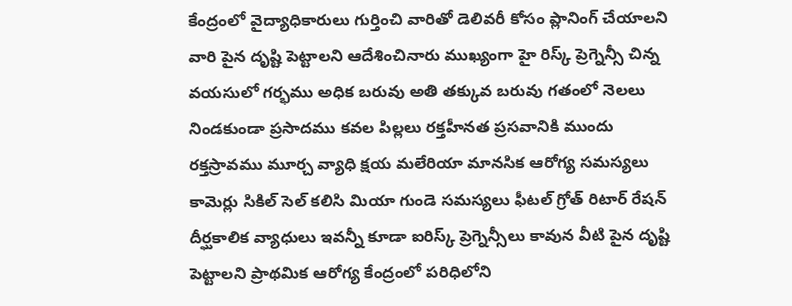కేంద్రంలో వైద్యాధికారులు గుర్తించి వారితో డెలివరీ కోసం ప్లానింగ్ చేయాలని వారి పైన దృష్టి పెట్టాలని ఆదేశించినారు ముఖ్యంగా హై రిస్క్ ప్రెగ్నెన్సీ చిన్న వయసులో గర్భము అధిక బరువు అతి తక్కువ బరువు గతంలో నెలలు నిండకుండా ప్రసాదము కవల పిల్లలు రక్తహీనత ప్రసవానికి ముందు రక్తస్రావము మూర్చ వ్యాధి క్షయ మలేరియా మానసిక ఆరోగ్య సమస్యలు కామెర్లు సికిల్ సెల్ కలిసి మియా గుండె సమస్యలు ఫీటల్ గ్రోత్ రిటార్ రేషన్ దీర్ఘకాలిక వ్యాధులు ఇవన్నీ కూడా ఐరిస్క్ ప్రెగ్నెన్సీలు కావున వీటి పైన దృష్టి పెట్టాలని ప్రాథమిక ఆరోగ్య కేంద్రంలో పరిధిలోని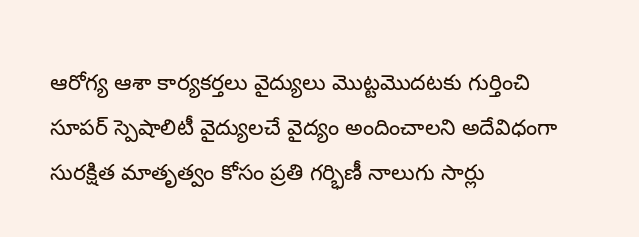ఆరోగ్య ఆశా కార్యకర్తలు వైద్యులు మొట్టమొదటకు గుర్తించి సూపర్ స్పెషాలిటీ వైద్యులచే వైద్యం అందించాలని అదేవిధంగా సురక్షిత మాతృత్వం కోసం ప్రతి గర్భిణీ నాలుగు సార్లు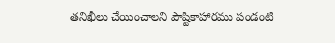తనిఖీలు చేయించాలని పౌష్టికాహారము పండంటి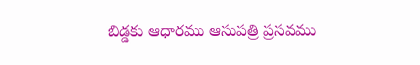బిడ్డకు ఆధారము ఆసుపత్రి ప్రసవము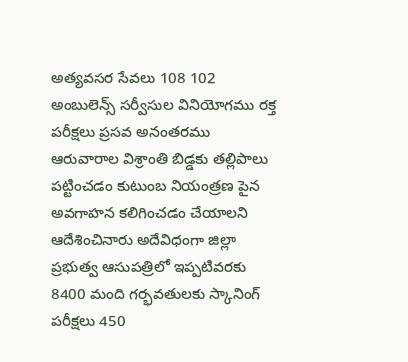అత్యవసర సేవలు 108 102 అంబులెన్స్ సర్వీసుల వినియోగము రక్త పరీక్షలు ప్రసవ అనంతరము ఆరువారాల విశ్రాంతి బిడ్డకు తల్లిపాలు పట్టించడం కుటుంబ నియంత్రణ పైన అవగాహన కలిగించడం చేయాలని ఆదేశించినారు అదేవిధంగా జిల్లా ప్రభుత్వ ఆసుపత్రిలో ఇప్పటివరకు 8400 మంది గర్భవతులకు స్కానింగ్ పరీక్షలు 450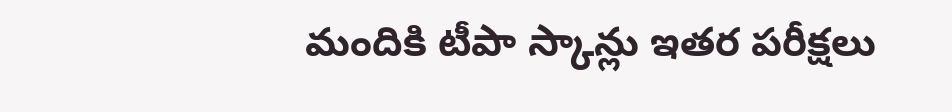మందికి టీపా స్కాన్లు ఇతర పరీక్షలు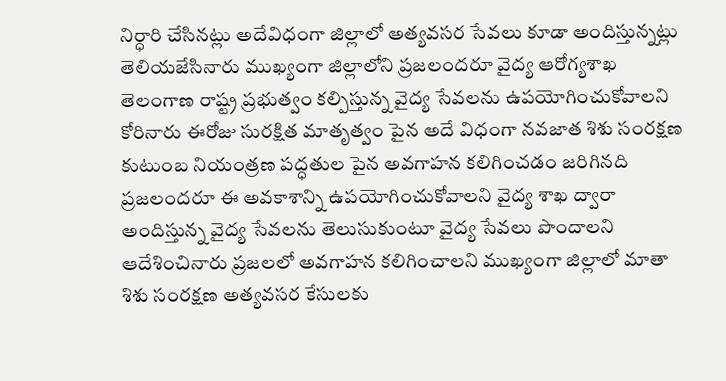నిర్ధారి చేసినట్లు అదేవిధంగా జిల్లాలో అత్యవసర సేవలు కూడా అందిస్తున్నట్లు తెలియజేసినారు ముఖ్యంగా జిల్లాలోని ప్రజలందరూ వైద్య ఆరోగ్యశాఖ తెలంగాణ రాష్ట్ర ప్రభుత్వం కల్పిస్తున్న వైద్య సేవలను ఉపయోగించుకోవాలని కోరినారు ఈరోజు సురక్షిత మాతృత్వం పైన అదే విధంగా నవజాత శిశు సంరక్షణ కుటుంబ నియంత్రణ పద్ధతుల పైన అవగాహన కలిగించడం జరిగినది ప్రజలందరూ ఈ అవకాశాన్ని ఉపయోగించుకోవాలని వైద్య శాఖ ద్వారా అందిస్తున్న వైద్య సేవలను తెలుసుకుంటూ వైద్య సేవలు పొందాలని ఆదేశించినారు ప్రజలలో అవగాహన కలిగించాలని ముఖ్యంగా జిల్లాలో మాతా శిశు సంరక్షణ అత్యవసర కేసులకు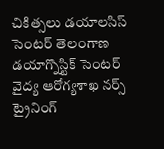చికిత్సలు డయాలసిస్ సెంటర్ తెలంగాణ డయాగ్నొస్టిక్ సెంటర్ వైద్య ఆరోగ్యశాఖ నర్స్ ట్రైనింగ్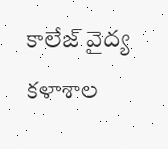కాలేజ్ వైద్య కళాశాల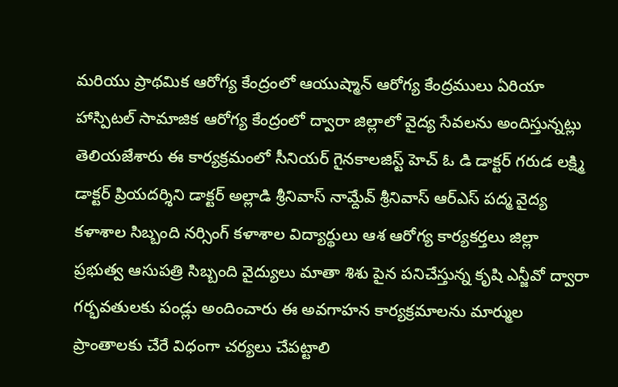మరియు ప్రాథమిక ఆరోగ్య కేంద్రంలో ఆయుష్మాన్ ఆరోగ్య కేంద్రములు ఏరియా హాస్పిటల్ సామాజిక ఆరోగ్య కేంద్రంలో ద్వారా జిల్లాలో వైద్య సేవలను అందిస్తున్నట్లు తెలియజేశారు ఈ కార్యక్రమంలో సీనియర్ గైనకాలజిస్ట్ హెచ్ ఓ డి డాక్టర్ గరుడ లక్ష్మి డాక్టర్ ప్రియదర్శిని డాక్టర్ అల్లాడి శ్రీనివాస్ నామ్దేవ్ శ్రీనివాస్ ఆర్ఎస్ పద్మ వైద్య కళాశాల సిబ్బంది నర్సింగ్ కళాశాల విద్యార్థులు ఆశ ఆరోగ్య కార్యకర్తలు జిల్లా ప్రభుత్వ ఆసుపత్రి సిబ్బంది వైద్యులు మాతా శిశు పైన పనిచేస్తున్న కృషి ఎన్జీవో ద్వారా గర్భవతులకు పండ్లు అందించారు ఈ అవగాహన కార్యక్రమాలను మార్ముల ప్రాంతాలకు చేరే విధంగా చర్యలు చేపట్టాలి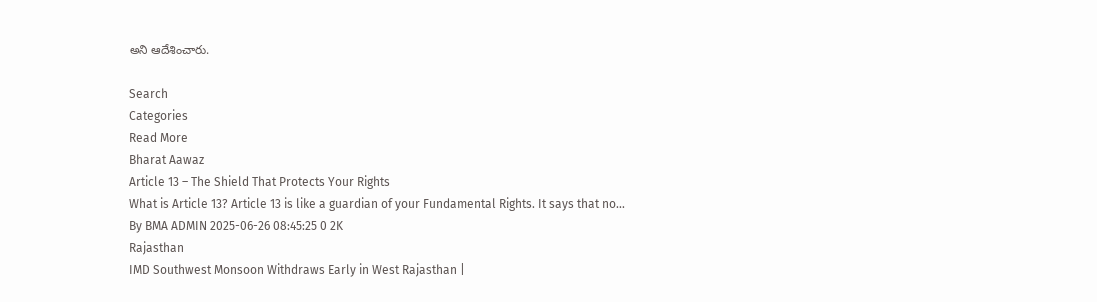అని ఆదేశించారు.

Search
Categories
Read More
Bharat Aawaz
Article 13 – The Shield That Protects Your Rights
What is Article 13? Article 13 is like a guardian of your Fundamental Rights. It says that no...
By BMA ADMIN 2025-06-26 08:45:25 0 2K
Rajasthan
IMD Southwest Monsoon Withdraws Early in West Rajasthan |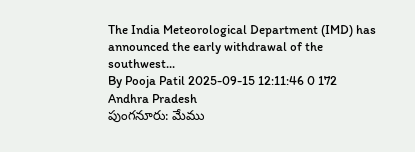The India Meteorological Department (IMD) has announced the early withdrawal of the southwest...
By Pooja Patil 2025-09-15 12:11:46 0 172
Andhra Pradesh
పుంగనూరు: మేము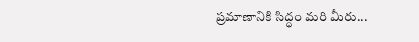ప్రమాణానికి సిద్ధం మరి మీరు...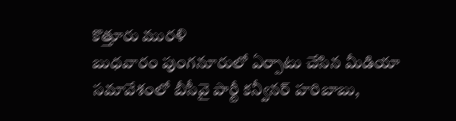కొత్తూరు మురళి
బుధవారం పుంగనూరులో ఏర్పాటు చేసిన మీడియా సమావేశంలో బీసీవై పార్టీ కన్వీనర్ హరిబాబు,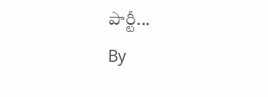పార్టీ...
By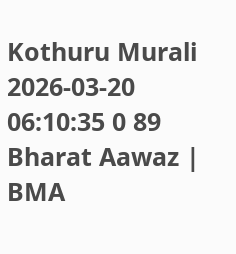Kothuru Murali 2026-03-20 06:10:35 0 89
Bharat Aawaz | BMA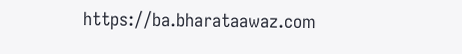https://ba.bharataawaz.com